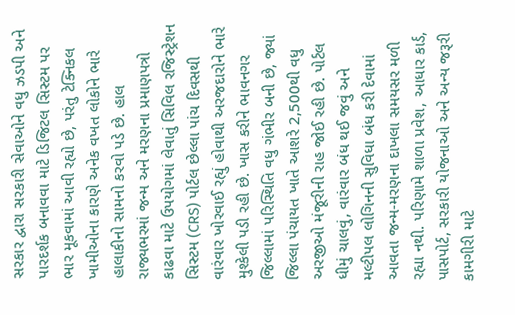સરકાર દ્વારા સરકારી સેવાઓને વધુ ઝડપી અને પારદર્શક બનાવવા માટે ડિજિટલ સિસ્ટમ પર ભાર મૂકવામાં આવી રહ્યો છે, પરંતુ ટેક્નિકલ ખામીઓના કારણે અનેક વખત લોકોને ભારે હાલાકીનો સામનો કરવો પડે છે. હાલ રાજ્યભરમાં જન્મ અને મરણના પ્રમાણપત્રો કાઢવા માટે ઉપયોગમાં લેવાતું સિવિલ રજિસ્ટ્રેશન સિસ્ટમ (CRS) પોર્ટલ છેલ્લા પાંચ દિવસથી વારંવાર ખોરવાઈ રહ્યું હોવાથી અરજદારોને ભારે મુશ્કેલી પડી રહી છે. ખાસ કરીને ભાવનગર જિલ્લામાં પરિસ્થિતિ વધુ ગંભીર બની છે, જ્યાં જિલ્લા પંચાયત ખાતે આશરે 2,500થી વધુ અરજીઓ મંજૂરીની રાહ જોઈ રહી છે. પોર્ટલ ધીમું ચાલવું, વારંવાર બંધ થઈ જવું અને મલ્ટીપલ લોગિનની સુવિધા બંધ કરી દેવામાં આવતા જન્મ-મરણના દાખલા સમયસર મળી રહ્યા નથી. પરિણામે શાળા પ્રવેશ, આધાર કાર્ડ, પાસપોર્ટ, સરકારી યોજનાઓ અને અન્ય જરૂરી કામગીરી માટે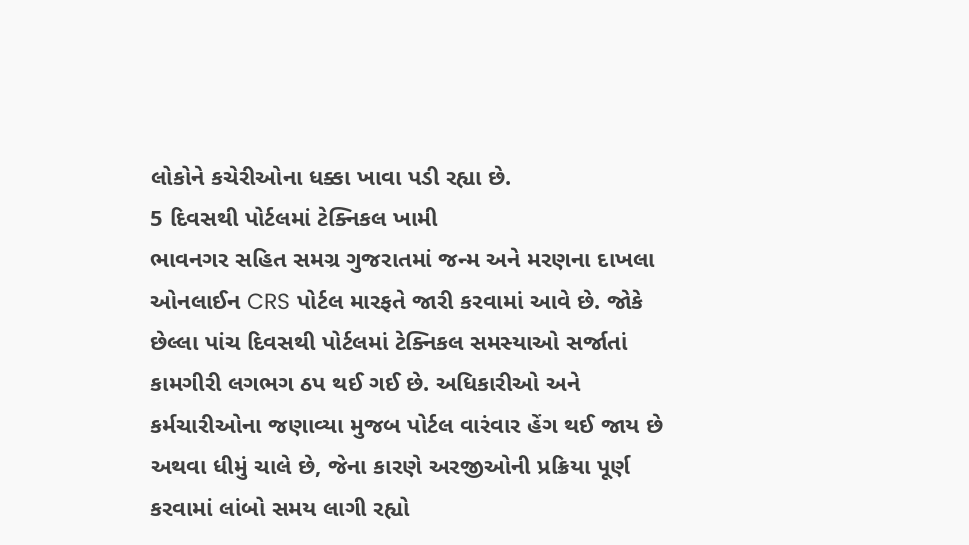લોકોને કચેરીઓના ધક્કા ખાવા પડી રહ્યા છે.
5 દિવસથી પોર્ટલમાં ટેક્નિકલ ખામી
ભાવનગર સહિત સમગ્ર ગુજરાતમાં જન્મ અને મરણના દાખલા ઓનલાઈન CRS પોર્ટલ મારફતે જારી કરવામાં આવે છે. જોકે છેલ્લા પાંચ દિવસથી પોર્ટલમાં ટેક્નિકલ સમસ્યાઓ સર્જાતાં કામગીરી લગભગ ઠપ થઈ ગઈ છે. અધિકારીઓ અને કર્મચારીઓના જણાવ્યા મુજબ પોર્ટલ વારંવાર હેંગ થઈ જાય છે અથવા ધીમું ચાલે છે, જેના કારણે અરજીઓની પ્રક્રિયા પૂર્ણ કરવામાં લાંબો સમય લાગી રહ્યો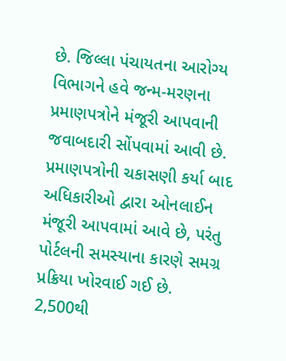છે. જિલ્લા પંચાયતના આરોગ્ય વિભાગને હવે જન્મ-મરણના પ્રમાણપત્રોને મંજૂરી આપવાની જવાબદારી સોંપવામાં આવી છે. પ્રમાણપત્રોની ચકાસણી કર્યા બાદ અધિકારીઓ દ્વારા ઓનલાઈન મંજૂરી આપવામાં આવે છે, પરંતુ પોર્ટલની સમસ્યાના કારણે સમગ્ર પ્રક્રિયા ખોરવાઈ ગઈ છે.
2,500થી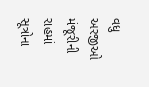વધુ અરજીઓ મંજૂરીની રાહમાં
સૂત્રોના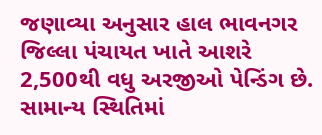જણાવ્યા અનુસાર હાલ ભાવનગર જિલ્લા પંચાયત ખાતે આશરે 2,500થી વધુ અરજીઓ પેન્ડિંગ છે. સામાન્ય સ્થિતિમાં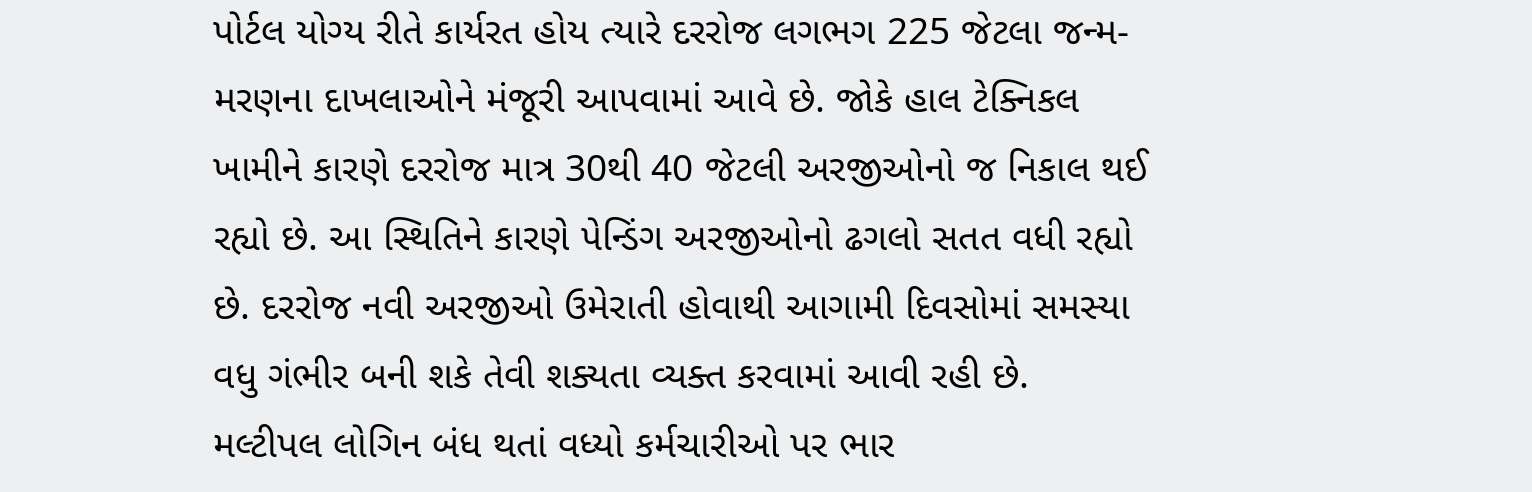પોર્ટલ યોગ્ય રીતે કાર્યરત હોય ત્યારે દરરોજ લગભગ 225 જેટલા જન્મ-મરણના દાખલાઓને મંજૂરી આપવામાં આવે છે. જોકે હાલ ટેક્નિકલ ખામીને કારણે દરરોજ માત્ર 30થી 40 જેટલી અરજીઓનો જ નિકાલ થઈ રહ્યો છે. આ સ્થિતિને કારણે પેન્ડિંગ અરજીઓનો ઢગલો સતત વધી રહ્યો છે. દરરોજ નવી અરજીઓ ઉમેરાતી હોવાથી આગામી દિવસોમાં સમસ્યા વધુ ગંભીર બની શકે તેવી શક્યતા વ્યક્ત કરવામાં આવી રહી છે.
મલ્ટીપલ લોગિન બંધ થતાં વધ્યો કર્મચારીઓ પર ભાર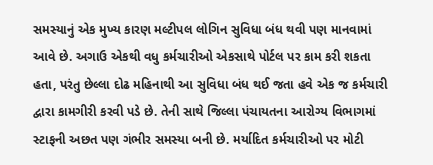સમસ્યાનું એક મુખ્ય કારણ મલ્ટીપલ લોગિન સુવિધા બંધ થવી પણ માનવામાં આવે છે. અગાઉ એકથી વધુ કર્મચારીઓ એકસાથે પોર્ટલ પર કામ કરી શકતા હતા, પરંતુ છેલ્લા દોઢ મહિનાથી આ સુવિધા બંધ થઈ જતા હવે એક જ કર્મચારી દ્વારા કામગીરી કરવી પડે છે. તેની સાથે જિલ્લા પંચાયતના આરોગ્ય વિભાગમાં સ્ટાફની અછત પણ ગંભીર સમસ્યા બની છે. મર્યાદિત કર્મચારીઓ પર મોટી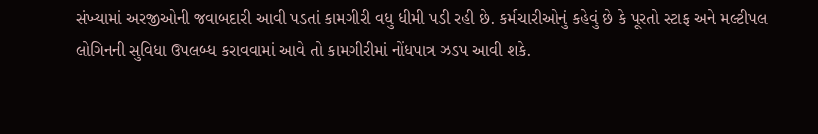સંખ્યામાં અરજીઓની જવાબદારી આવી પડતાં કામગીરી વધુ ધીમી પડી રહી છે. કર્મચારીઓનું કહેવું છે કે પૂરતો સ્ટાફ અને મલ્ટીપલ લોગિનની સુવિધા ઉપલબ્ધ કરાવવામાં આવે તો કામગીરીમાં નોંધપાત્ર ઝડપ આવી શકે.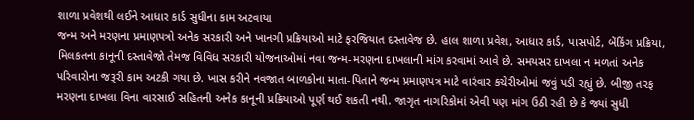શાળા પ્રવેશથી લઈને આધાર કાર્ડ સુધીના કામ અટવાયા
જન્મ અને મરણના પ્રમાણપત્રો અનેક સરકારી અને ખાનગી પ્રક્રિયાઓ માટે ફરજિયાત દસ્તાવેજ છે. હાલ શાળા પ્રવેશ, આધાર કાર્ડ, પાસપોર્ટ, બેંકિંગ પ્રક્રિયા, મિલકતના કાનૂની દસ્તાવેજો તેમજ વિવિધ સરકારી યોજનાઓમાં નવા જન્મ-મરણના દાખલાની માંગ કરવામાં આવે છે. સમયસર દાખલા ન મળતાં અનેક પરિવારોના જરૂરી કામ અટકી ગયા છે. ખાસ કરીને નવજાત બાળકોના માતા-પિતાને જન્મ પ્રમાણપત્ર માટે વારંવાર કચેરીઓમાં જવું પડી રહ્યું છે. બીજી તરફ મરણના દાખલા વિના વારસાઈ સહિતની અનેક કાનૂની પ્રક્રિયાઓ પૂર્ણ થઈ શકતી નથી. જાગૃત નાગરિકોમાં એવી પણ માંગ ઉઠી રહી છે કે જ્યાં સુધી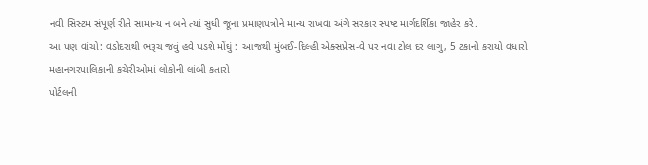નવી સિસ્ટમ સંપૂર્ણ રીતે સામાન્ય ન બને ત્યાં સુધી જૂના પ્રમાણપત્રોને માન્ય રાખવા અંગે સરકાર સ્પષ્ટ માર્ગદર્શિકા જાહેર કરે.
આ પણ વાંચો: વડોદરાથી ભરૂચ જવું હવે પડશે મોંઘું : આજથી મુંબઈ-દિલ્હી એક્સપ્રેસ-વે પર નવા ટોલ દર લાગુ, 5 ટકાનો કરાયો વધારો
મહાનગરપાલિકાની કચેરીઓમાં લોકોની લાંબી કતારો
પોર્ટલની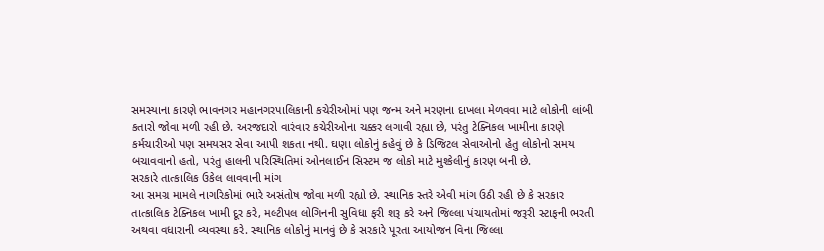સમસ્યાના કારણે ભાવનગર મહાનગરપાલિકાની કચેરીઓમાં પણ જન્મ અને મરણના દાખલા મેળવવા માટે લોકોની લાંબી કતારો જોવા મળી રહી છે. અરજદારો વારંવાર કચેરીઓના ચક્કર લગાવી રહ્યા છે, પરંતુ ટેક્નિકલ ખામીના કારણે કર્મચારીઓ પણ સમયસર સેવા આપી શકતા નથી. ઘણા લોકોનું કહેવું છે કે ડિજિટલ સેવાઓનો હેતુ લોકોનો સમય બચાવવાનો હતો, પરંતુ હાલની પરિસ્થિતિમાં ઓનલાઈન સિસ્ટમ જ લોકો માટે મુશ્કેલીનું કારણ બની છે.
સરકારે તાત્કાલિક ઉકેલ લાવવાની માંગ
આ સમગ્ર મામલે નાગરિકોમાં ભારે અસંતોષ જોવા મળી રહ્યો છે. સ્થાનિક સ્તરે એવી માંગ ઉઠી રહી છે કે સરકાર તાત્કાલિક ટેક્નિકલ ખામી દૂર કરે, મલ્ટીપલ લોગિનની સુવિધા ફરી શરૂ કરે અને જિલ્લા પંચાયતોમાં જરૂરી સ્ટાફની ભરતી અથવા વધારાની વ્યવસ્થા કરે. સ્થાનિક લોકોનું માનવું છે કે સરકારે પૂરતા આયોજન વિના જિલ્લા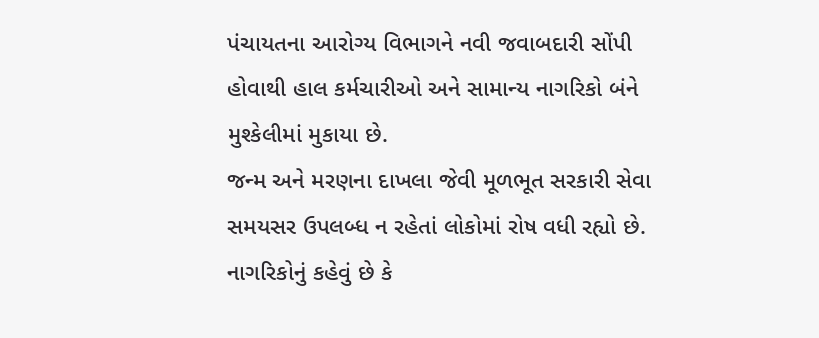પંચાયતના આરોગ્ય વિભાગને નવી જવાબદારી સોંપી હોવાથી હાલ કર્મચારીઓ અને સામાન્ય નાગરિકો બંને મુશ્કેલીમાં મુકાયા છે.
જન્મ અને મરણના દાખલા જેવી મૂળભૂત સરકારી સેવા સમયસર ઉપલબ્ધ ન રહેતાં લોકોમાં રોષ વધી રહ્યો છે. નાગરિકોનું કહેવું છે કે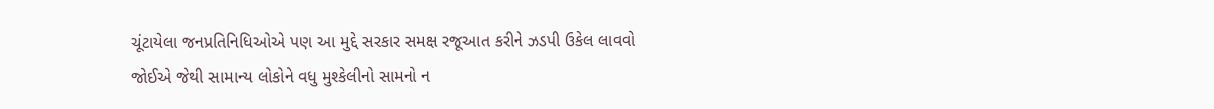ચૂંટાયેલા જનપ્રતિનિધિઓએ પણ આ મુદ્દે સરકાર સમક્ષ રજૂઆત કરીને ઝડપી ઉકેલ લાવવો જોઈએ જેથી સામાન્ય લોકોને વધુ મુશ્કેલીનો સામનો ન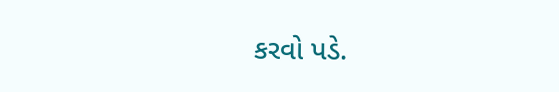કરવો પડે.